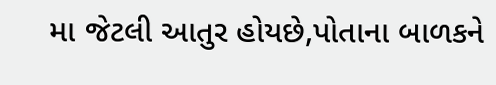મા જેટલી આતુર હોયછે,પોતાના બાળકને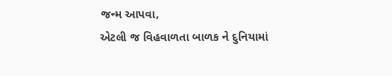જન્મ આપવા,
એટલી જ વિહવાળતા બાળક ને દુનિયામાં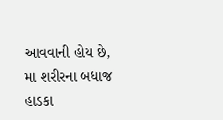આવવાની હોય છે,
મા શરીરના બધાજ હાડકા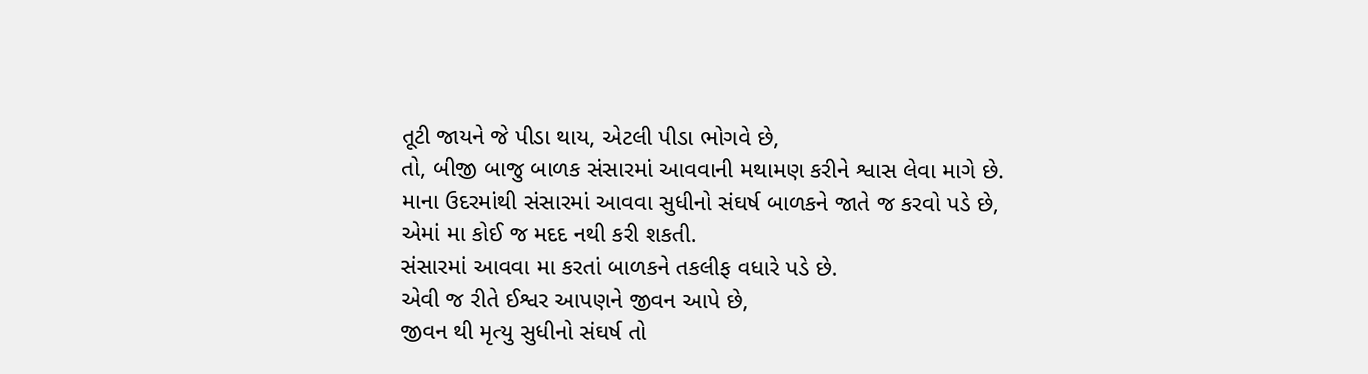તૂટી જાયને જે પીડા થાય, એટલી પીડા ભોગવે છે,
તો, બીજી બાજુ બાળક સંસારમાં આવવાની મથામણ કરીને શ્વાસ લેવા માગે છે.
માના ઉદરમાંથી સંસારમાં આવવા સુધીનો સંઘર્ષ બાળકને જાતે જ કરવો પડે છે,
એમાં મા કોઈ જ મદદ નથી કરી શકતી.
સંસારમાં આવવા મા કરતાં બાળકને તકલીફ વધારે પડે છે.
એવી જ રીતે ઈશ્વર આપણને જીવન આપે છે,
જીવન થી મૃત્યુ સુધીનો સંઘર્ષ તો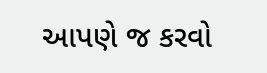આપણે જ કરવો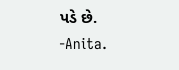પડે છે.
-Anita.